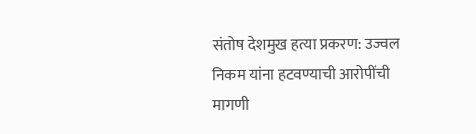संतोष देशमुख हत्या प्रकरण: उज्वल निकम यांना हटवण्याची आरोपींची मागणी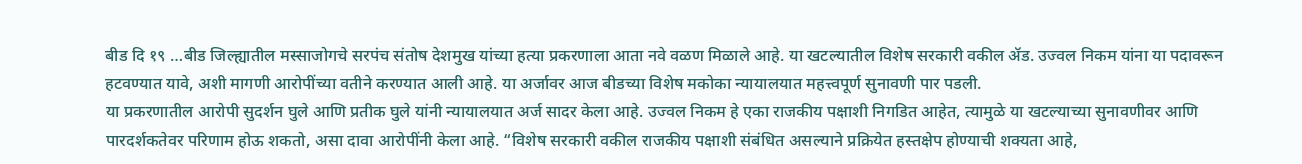बीड दि १९ …बीड जिल्ह्यातील मस्साजोगचे सरपंच संतोष देशमुख यांच्या हत्या प्रकरणाला आता नवे वळण मिळाले आहे. या खटल्यातील विशेष सरकारी वकील ॲड. उज्वल निकम यांना या पदावरून हटवण्यात यावे, अशी मागणी आरोपींच्या वतीने करण्यात आली आहे. या अर्जावर आज बीडच्या विशेष मकोका न्यायालयात महत्त्वपूर्ण सुनावणी पार पडली.
या प्रकरणातील आरोपी सुदर्शन घुले आणि प्रतीक घुले यांनी न्यायालयात अर्ज सादर केला आहे. उज्वल निकम हे एका राजकीय पक्षाशी निगडित आहेत, त्यामुळे या खटल्याच्या सुनावणीवर आणि पारदर्शकतेवर परिणाम होऊ शकतो, असा दावा आरोपींनी केला आहे. “विशेष सरकारी वकील राजकीय पक्षाशी संबंधित असल्याने प्रक्रियेत हस्तक्षेप होण्याची शक्यता आहे,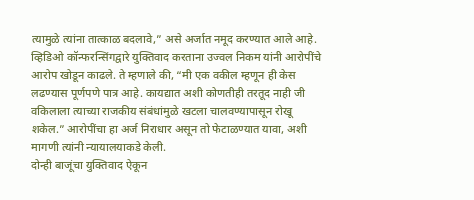त्यामुळे त्यांना तात्काळ बदलावे,” असे अर्जात नमूद करण्यात आले आहे.
व्हिडिओ कॉन्फरन्सिंगद्वारे युक्तिवाद करताना उज्वल निकम यांनी आरोपींचे आरोप खोडून काढले. ते म्हणाले की, “मी एक वकील म्हणून ही केस लढण्यास पूर्णपणे पात्र आहे. कायद्यात अशी कोणतीही तरतूद नाही जी वकिलाला त्याच्या राजकीय संबंधांमुळे खटला चालवण्यापासून रोखू शकेल.” आरोपींचा हा अर्ज निराधार असून तो फेटाळण्यात यावा, अशी मागणी त्यांनी न्यायालयाकडे केली.
दोन्ही बाजूंचा युक्तिवाद ऐकून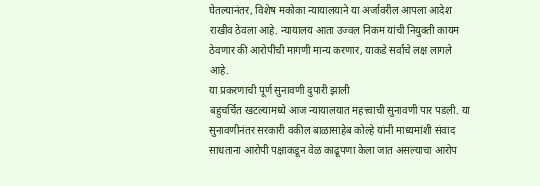घेतल्यानंतर, विशेष मकोका न्यायालयाने या अर्जावरील आपला आदेश राखीव ठेवला आहे. न्यायालय आता उज्वल निकम यांची नियुक्ती कायम ठेवणार की आरोपींची मागणी मान्य करणार, याकडे सर्वांचे लक्ष लागले आहे.
या प्रकरणाची पूर्ण सुनावणी दुपारी झाली
बहुचर्चित खटल्यामध्ये आज न्यायालयात महत्त्वाची सुनावणी पार पडली. या सुनावणीनंतर सरकारी वकील बाळासाहेब कोल्हे यांनी माध्यमांशी संवाद साधताना आरोपी पक्षाकडून वेळ काढूपणा केला जात असल्याचा आरोप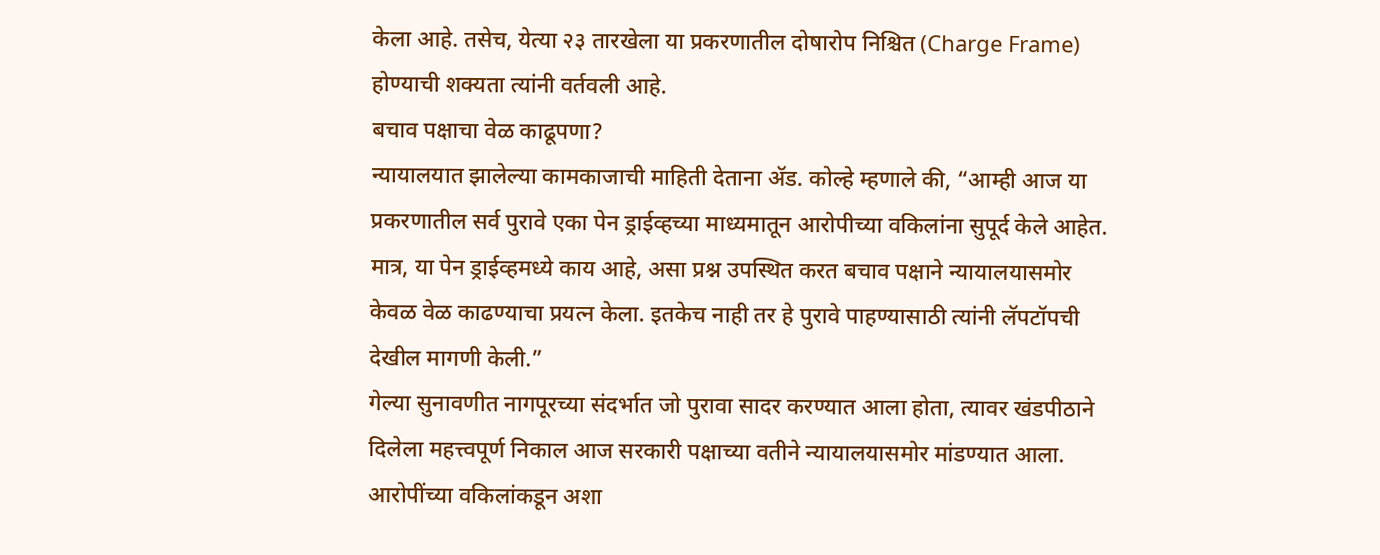केला आहे. तसेच, येत्या २३ तारखेला या प्रकरणातील दोषारोप निश्चित (Charge Frame) होण्याची शक्यता त्यांनी वर्तवली आहे.
बचाव पक्षाचा वेळ काढूपणा?
न्यायालयात झालेल्या कामकाजाची माहिती देताना ॲड. कोल्हे म्हणाले की, “आम्ही आज या प्रकरणातील सर्व पुरावे एका पेन ड्राईव्हच्या माध्यमातून आरोपीच्या वकिलांना सुपूर्द केले आहेत. मात्र, या पेन ड्राईव्हमध्ये काय आहे, असा प्रश्न उपस्थित करत बचाव पक्षाने न्यायालयासमोर केवळ वेळ काढण्याचा प्रयत्न केला. इतकेच नाही तर हे पुरावे पाहण्यासाठी त्यांनी लॅपटॉपची देखील मागणी केली.”
गेल्या सुनावणीत नागपूरच्या संदर्भात जो पुरावा सादर करण्यात आला होता, त्यावर खंडपीठाने दिलेला महत्त्वपूर्ण निकाल आज सरकारी पक्षाच्या वतीने न्यायालयासमोर मांडण्यात आला. आरोपींच्या वकिलांकडून अशा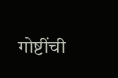गोष्टींची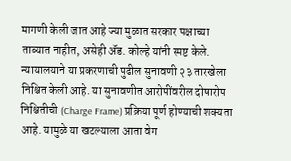मागणी केली जात आहे ज्या मुळात सरकार पक्षाच्या ताब्यात नाहीत, असेही ॲड. कोल्हे यांनी स्पष्ट केले.
न्यायालयाने या प्रकरणाची पुढील सुनावणी २३ तारखेला निश्चित केली आहे. या सुनावणीत आरोपींवरील दोषारोप निश्चितीची (Charge Frame) प्रक्रिया पूर्ण होण्याची शक्यता आहे. यामुळे या खटल्याला आता वेग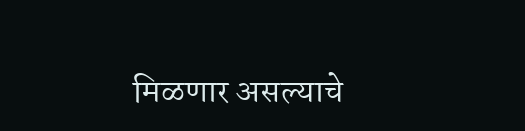मिळणार असल्याचे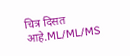चित्र दिसत आहे.ML/ML/MS